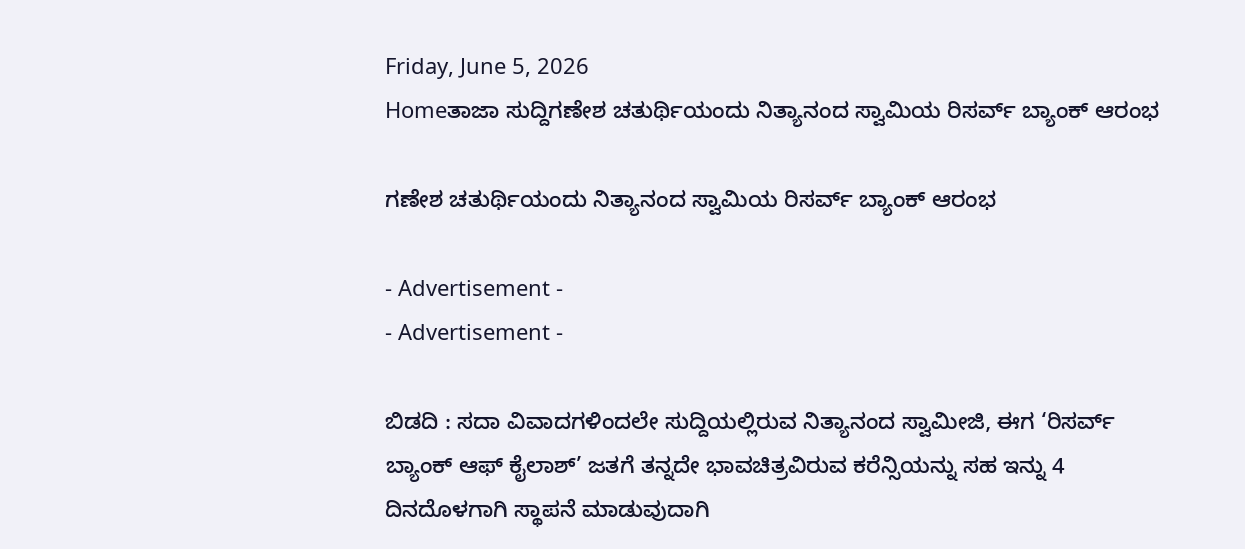Friday, June 5, 2026
Homeತಾಜಾ ಸುದ್ದಿಗಣೇಶ ಚತುರ್ಥಿಯಂದು ನಿತ್ಯಾನಂದ ಸ್ವಾಮಿಯ ರಿಸರ್ವ್ ಬ್ಯಾಂಕ್ ಆರಂಭ

ಗಣೇಶ ಚತುರ್ಥಿಯಂದು ನಿತ್ಯಾನಂದ ಸ್ವಾಮಿಯ ರಿಸರ್ವ್ ಬ್ಯಾಂಕ್ ಆರಂಭ

- Advertisement -
- Advertisement -

ಬಿಡದಿ : ಸದಾ ವಿವಾದಗಳಿಂದಲೇ ಸುದ್ದಿಯಲ್ಲಿರುವ ನಿತ್ಯಾನಂದ ಸ್ವಾಮೀಜಿ, ಈಗ ‘ರಿಸರ್ವ್ ಬ್ಯಾಂಕ್ ಆಫ್ ಕೈಲಾಶ್‌’ ಜತಗೆ ತನ್ನದೇ ಭಾವಚಿತ್ರವಿರುವ ಕರೆನ್ಸಿಯನ್ನು ಸಹ ಇನ್ನು 4 ದಿನದೊಳಗಾಗಿ ಸ್ಥಾಪನೆ ಮಾಡುವುದಾಗಿ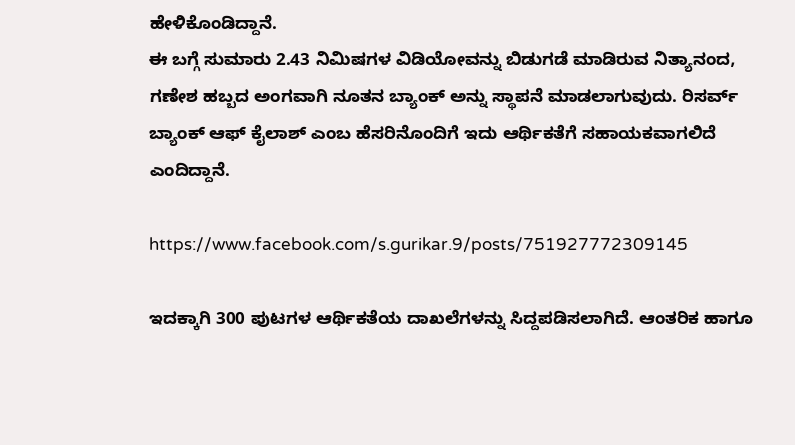ಹೇಳಿಕೊಂಡಿದ್ದಾನೆ.
ಈ ಬಗ್ಗೆ ಸುಮಾರು 2.43 ನಿಮಿಷಗಳ ವಿಡಿಯೋವನ್ನು ಬಿಡುಗಡೆ ಮಾಡಿರುವ ನಿತ್ಯಾನಂದ, ಗಣೇಶ ಹಬ್ಬದ ಅಂಗವಾಗಿ ನೂತನ ಬ್ಯಾಂಕ್ ಅನ್ನು ಸ್ಥಾಪನೆ ಮಾಡಲಾಗುವುದು. ರಿಸರ್ವ್ ಬ್ಯಾಂಕ್ ಆಫ್ ಕೈಲಾಶ್ ಎಂಬ ಹೆಸರಿನೊಂದಿಗೆ ಇದು ಆರ್ಥಿಕತೆಗೆ ಸಹಾಯಕವಾಗಲಿದೆ ಎಂದಿದ್ದಾನೆ.

https://www.facebook.com/s.gurikar.9/posts/751927772309145

ಇದಕ್ಕಾಗಿ 300 ಪುಟಗಳ ಆರ್ಥಿಕತೆಯ ದಾಖಲೆಗಳನ್ನು ಸಿದ್ದಪಡಿಸಲಾಗಿದೆ. ಆಂತರಿಕ ಹಾಗೂ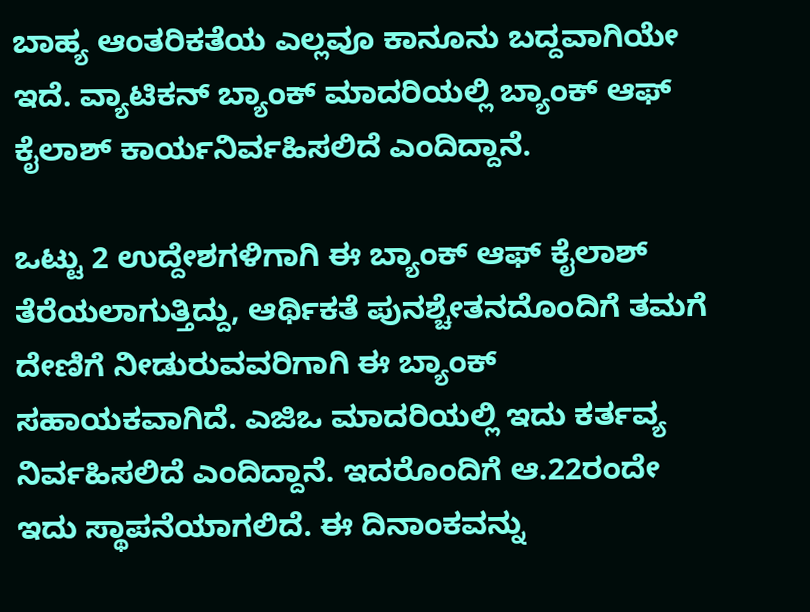ಬಾಹ್ಯ ಆಂತರಿಕತೆಯ ಎಲ್ಲವೂ ಕಾನೂನು ಬದ್ದವಾಗಿಯೇ ಇದೆ. ವ್ಯಾಟಿಕನ್ ಬ್ಯಾಂಕ್ ಮಾದರಿಯಲ್ಲಿ ಬ್ಯಾಂಕ್ ಆಫ್ ಕೈಲಾಶ್ ಕಾರ್ಯನಿರ್ವಹಿಸಲಿದೆ ಎಂದಿದ್ದಾನೆ.

ಒಟ್ಟು 2 ಉದ್ದೇಶಗಳಿಗಾಗಿ ಈ ಬ್ಯಾಂಕ್ ಆಫ್ ಕೈಲಾಶ್ ತೆರೆಯಲಾಗುತ್ತಿದ್ದು, ಆರ್ಥಿಕತೆ ಪುನಶ್ಚೇತನದೊಂದಿಗೆ ತಮಗೆ ದೇಣಿಗೆ ನೀಡುರುವವರಿಗಾಗಿ ಈ ಬ್ಯಾಂಕ್ ಸಹಾಯಕವಾಗಿದೆ. ಎಜಿಒ ಮಾದರಿಯಲ್ಲಿ ಇದು ಕರ್ತವ್ಯ ನಿರ್ವಹಿಸಲಿದೆ ಎಂದಿದ್ದಾನೆ. ಇದರೊಂದಿಗೆ ಆ.22ರಂದೇ ಇದು ಸ್ಥಾಪನೆಯಾಗಲಿದೆ. ಈ ದಿನಾಂಕವನ್ನು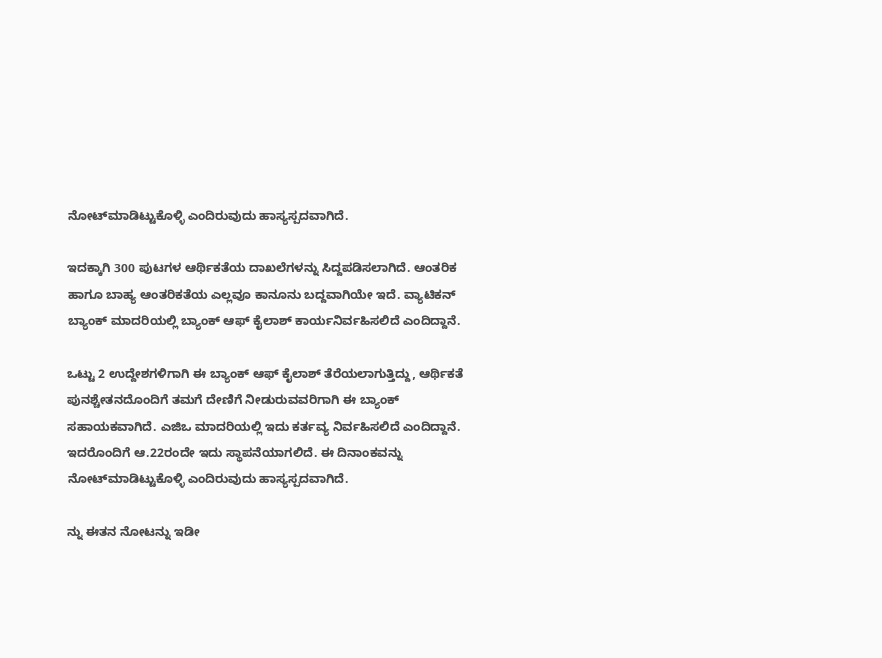ನೋಟ್‌ಮಾಡಿಟ್ಟುಕೊಳ್ಳಿ ಎಂದಿರುವುದು ಹಾಸ್ಯಸ್ಪದವಾಗಿದೆ.

ಇದಕ್ಕಾಗಿ 300 ಪುಟಗಳ ಆರ್ಥಿಕತೆಯ ದಾಖಲೆಗಳನ್ನು ಸಿದ್ದಪಡಿಸಲಾಗಿದೆ. ಆಂತರಿಕ ಹಾಗೂ ಬಾಹ್ಯ ಆಂತರಿಕತೆಯ ಎಲ್ಲವೂ ಕಾನೂನು ಬದ್ದವಾಗಿಯೇ ಇದೆ. ವ್ಯಾಟಿಕನ್ ಬ್ಯಾಂಕ್ ಮಾದರಿಯಲ್ಲಿ ಬ್ಯಾಂಕ್ ಆಫ್ ಕೈಲಾಶ್ ಕಾರ್ಯನಿರ್ವಹಿಸಲಿದೆ ಎಂದಿದ್ದಾನೆ.

ಒಟ್ಟು 2 ಉದ್ದೇಶಗಳಿಗಾಗಿ ಈ ಬ್ಯಾಂಕ್ ಆಫ್ ಕೈಲಾಶ್ ತೆರೆಯಲಾಗುತ್ತಿದ್ದು, ಆರ್ಥಿಕತೆ ಪುನಶ್ಚೇತನದೊಂದಿಗೆ ತಮಗೆ ದೇಣಿಗೆ ನೀಡುರುವವರಿಗಾಗಿ ಈ ಬ್ಯಾಂಕ್ ಸಹಾಯಕವಾಗಿದೆ. ಎಜಿಒ ಮಾದರಿಯಲ್ಲಿ ಇದು ಕರ್ತವ್ಯ ನಿರ್ವಹಿಸಲಿದೆ ಎಂದಿದ್ದಾನೆ. ಇದರೊಂದಿಗೆ ಆ.22ರಂದೇ ಇದು ಸ್ಥಾಪನೆಯಾಗಲಿದೆ. ಈ ದಿನಾಂಕವನ್ನು ನೋಟ್‌ಮಾಡಿಟ್ಟುಕೊಳ್ಳಿ ಎಂದಿರುವುದು ಹಾಸ್ಯಸ್ಪದವಾಗಿದೆ.

ನ್ನು ಈತನ ನೋಟನ್ನು ಇಡೀ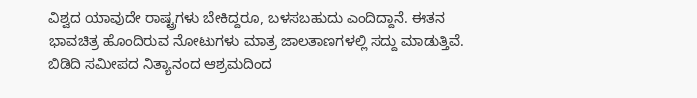ವಿಶ್ವದ ಯಾವುದೇ ರಾಷ್ಟ್ರಗಳು ಬೇಕಿದ್ದರೂ, ಬಳಸಬಹುದು ಎಂದಿದ್ದಾನೆ. ಈತನ ಭಾವಚಿತ್ರ ಹೊಂದಿರುವ ನೋಟುಗಳು ಮಾತ್ರ ಜಾಲತಾಣಗಳಲ್ಲಿ ಸದ್ದು ಮಾಡುತ್ತಿವೆ. ಬಿಡಿದಿ ಸಮೀಪದ ನಿತ್ಯಾನಂದ ಆಶ್ರಮದಿಂದ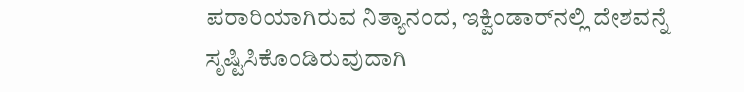ಪರಾರಿಯಾಗಿರುವ ನಿತ್ಯಾನಂದ, ಇಕ್ವಿಂಡಾರ್‌ನಲ್ಲಿ ದೇಶವನ್ನೆ ಸೃಷ್ಟಿಸಿಕೊಂಡಿರುವುದಾಗಿ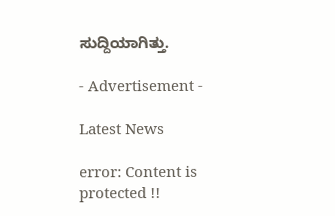ಸುದ್ದಿಯಾಗಿತ್ತು.

- Advertisement -

Latest News

error: Content is protected !!